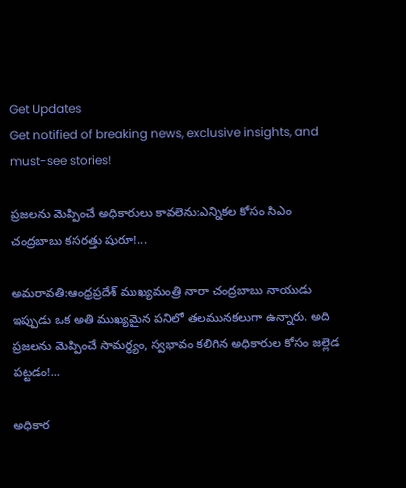Get Updates
Get notified of breaking news, exclusive insights, and must-see stories!

ప్రజలను మెప్పించే అధికారులు కావలెను:ఎన్నికల కోసం సిఎం చంద్రబాబు కసరత్తు షురూ!...

అమరావతి:ఆంధ్రప్రదేశ్ ముఖ్యమంత్రి నారా చంద్రబాబు నాయుడు ఇప్పుడు ఒక అతి ముఖ్యమైన పనిలో తలమునకలుగా ఉన్నారు. అది ప్రజలను మెప్పించే సామర్థ్యం, స్వభావం కలిగిన అధికారుల కోసం జల్లెడ పట్టడం!...

అధికార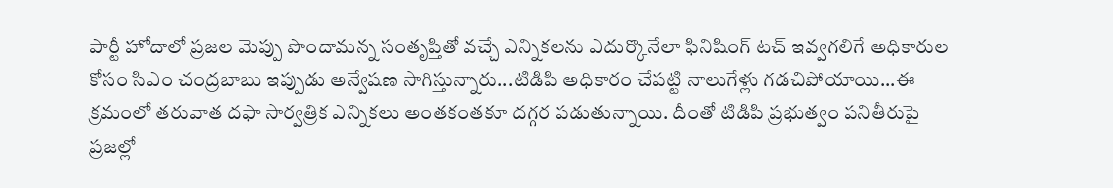పార్టీ హోదాలో ప్రజల మెప్పు పొందామన్న సంతృప్తితో వచ్చే ఎన్నికలను ఎదుర్కొనేలా ఫినిషింగ్ టచ్ ఇవ్వగలిగే అధికారుల కోసం సిఎం చంద్రబాబు ఇప్పుడు అన్వేషణ సాగిస్తున్నారు...టిడిపి అధికారం చేపట్టి నాలుగేళ్లు గడచిపోయాయి...ఈ క్రమంలో తరువాత దఫా సార్వత్రిక ఎన్నికలు అంతకంతకూ దగ్గర పడుతున్నాయి. దీంతో టిడిపి ప్రభుత్వం పనితీరుపై ప్రజల్లో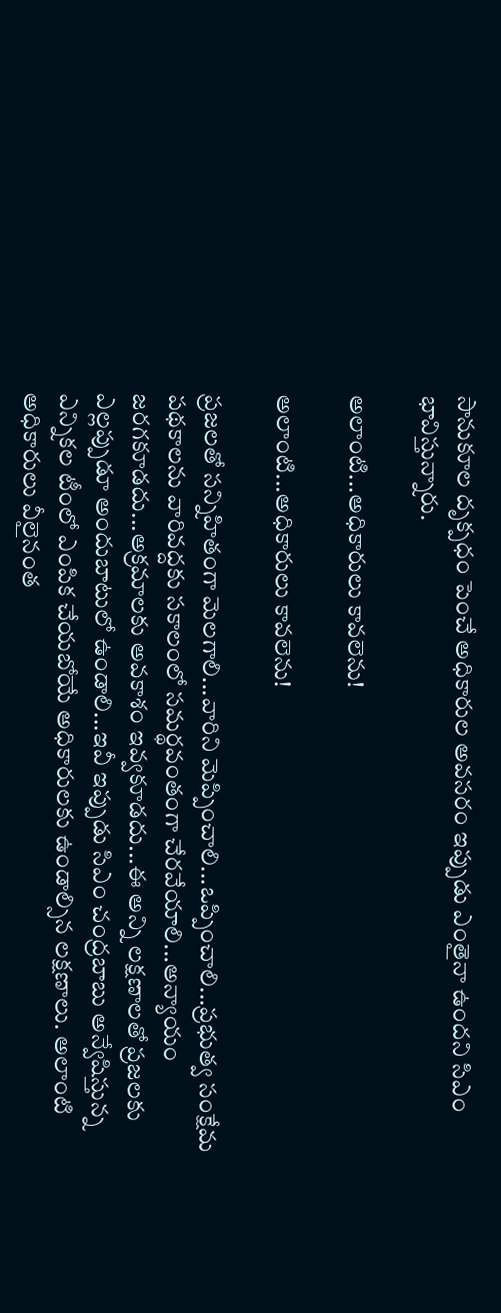సానుకూల దృక్పధం పెంచే అధికారుల అవసరం ఇప్పుడు ఎంతైనా ఉందని సిఎం భావిస్తున్నారు.

అలాంటి...అధికారులు కావలెను!

అలాంటి...అధికారులు కావలెను!

ప్రజలతో సన్నిహితంగా మెలగాలి...వారిని మెప్పించాలి...ఒప్పించాలి...ప్రభుత్వ సంక్షేమ పథకాలను వారివద్దకు సకాలంలో సమర్థవంతంగా చేరవేయాలి...అన్యాయం జరగకూడదు...అక్రమాలకు అవకాశం ఇవ్వకూడదు...ఈ అన్ని లక్షణాలతో ప్రజలకు ఎల్లప్పుడూ అందుబాటులో ఉండాలి...ఇవీ ఇప్పుడు సిఎం చంద్రబాబు అన్వేషిస్తున్న ఎన్నికల టీంలో ఎంపిక చేయబోయే అధికారులకు ఉండాల్సిన లక్షణాలు. అలాంటి అధికారులు వీలైనంత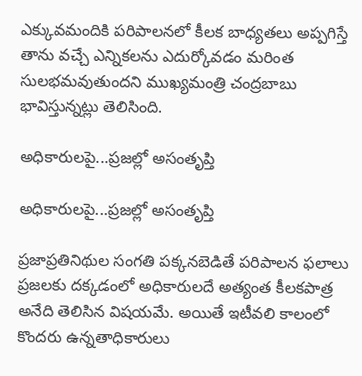ఎక్కువమందికి పరిపాలనలో కీలక బాధ్యతలు అప్పగిస్తే తాను వచ్చే ఎన్నికలను ఎదుర్కోవడం మరింత సులభమవుతుందని ముఖ్యమంత్రి చంద్రబాబు భావిస్తున్నట్లు తెలిసింది.

అధికారులపై...ప్రజల్లో అసంతృప్తి

అధికారులపై...ప్రజల్లో అసంతృప్తి

ప్రజాప్రతినిథుల సంగతి పక్కనబెడితే పరిపాలన ఫలాలు ప్రజలకు దక్కడంలో అధికారులదే అత్యంత కీలకపాత్ర అనేది తెలిసిన విషయమే. అయితే ఇటీవలి కాలంలో కొందరు ఉన్నతాధికారులు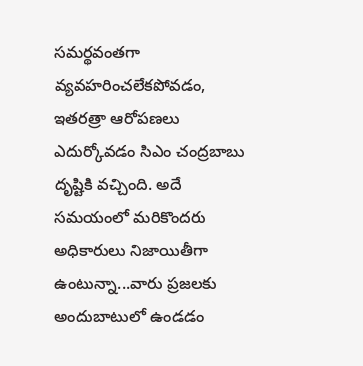సమర్థవంతగా వ్యవహరించలేకపోవడం, ఇతరత్రా ఆరోపణలు ఎదుర్కోవడం సిఎం చంద్రబాబు దృష్టికి వచ్చింది. అదే సమయంలో మరికొందరు అధికారులు నిజాయితీగా ఉంటున్నా...వారు ప్రజలకు అందుబాటులో ఉండడం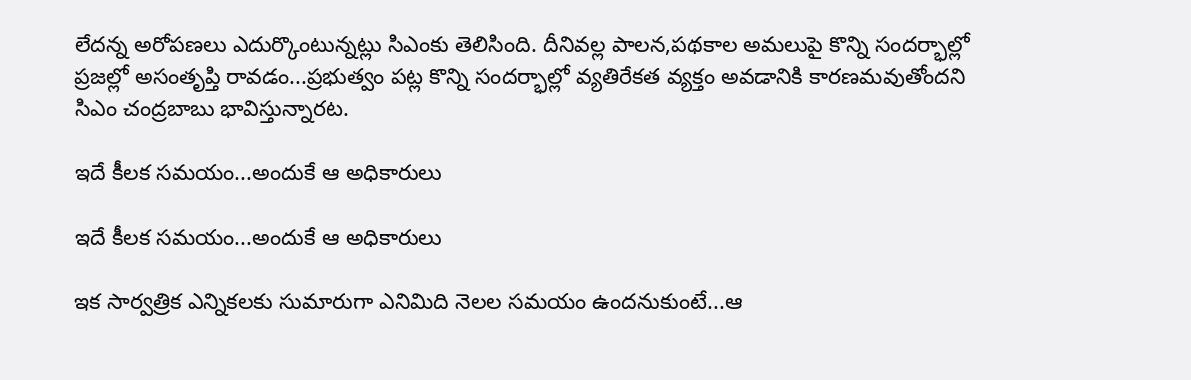లేదన్న అరోపణలు ఎదుర్కొంటున్నట్లు సిఎంకు తెలిసింది. దీనివల్ల పాలన,పథకాల అమలుపై కొన్ని సందర్భాల్లో ప్రజల్లో అసంతృప్తి రావడం...ప్రభుత్వం పట్ల కొన్ని సందర్భాల్లో వ్యతిరేకత వ్యక్తం అవడానికి కారణమవుతోందని సిఎం చంద్రబాబు భావిస్తున్నారట.

ఇదే కీలక సమయం...అందుకే ఆ అధికారులు

ఇదే కీలక సమయం...అందుకే ఆ అధికారులు

ఇక సార్వత్రిక ఎన్నికలకు సుమారుగా ఎనిమిది నెలల సమయం ఉందనుకుంటే...ఆ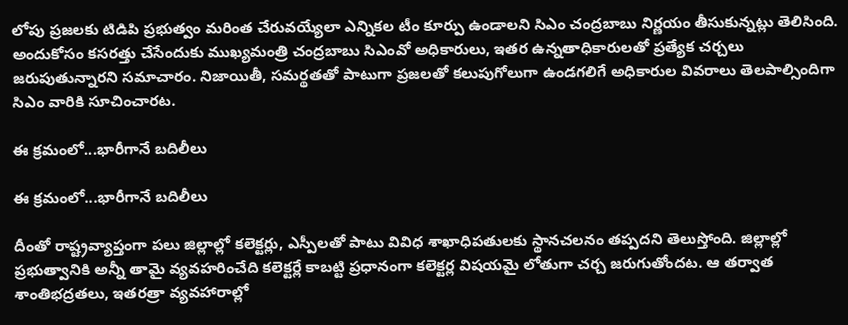లోపు ప్రజలకు టిడిపి ప్రభుత్వం మరింత చేరువయ్యేలా ఎన్నికల టీం కూర్పు ఉండాలని సిఎం చంద్రబాబు నిర్ణయం తీసుకున్నట్లు తెలిసింది. అందుకోసం కసరత్తు చేసేందుకు ముఖ్యమంత్రి చంద్రబాబు సిఎంవో అధికారులు, ఇతర ఉన్నతాధికారులతో ప్రత్యేక చర్చలు జరుపుతున్నారని సమాచారం. నిజాయితీ, సమర్థతతో పాటుగా ప్రజలతో కలుపుగోలుగా ఉండగలిగే అధికారుల వివరాలు తెలపాల్సిందిగా సిఎం వారికి సూచించారట.

ఈ క్రమంలో...భారీగానే బదిలీలు

ఈ క్రమంలో...భారీగానే బదిలీలు

దీంతో రాష్ట్రవ్యాప్తంగా పలు జిల్లాల్లో కలెక్టర్లు, ఎస్పీలతో పాటు వివిధ శాఖాధిపతులకు స్థానచలనం తప్పదని తెలుస్తోంది. జిల్లాల్లో ప్రభుత్వానికి అన్నీ తామై వ్యవహరించేది కలెక్టర్లే కాబట్టి ప్రధానంగా కలెక్టర్ల విషయమై లోతుగా చర్చ జరుగుతోందట. ఆ తర్వాత శాంతిభద్రతలు, ఇతరత్రా వ్యవహారాల్లో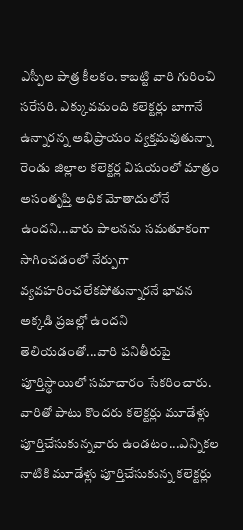ఎస్పీల పాత్ర కీలకం. కాబట్టి వారి గురించి సరేసరి. ఎక్కువమంది కలెక్టర్లు బాగానే ఉన్నారన్న అభిప్రాయం వ్యక్తమవుతున్నా రెండు జిల్లాల కలెక్టర్ల విషయంలో మాత్రం అసంతృప్తి అధిక మోతాదులోనే ఉందని...వారు పాలనను సమతూకంగా సాగించడంలో నేర్పుగా వ్యవహరించలేకపోతున్నారనే భావన అక్కడి ప్రజల్లో ఉందని తెలియడంతో...వారి పనితీరుపై పూర్తిస్థాయిలో సమాచారం సేకరించారు. వారితో పాటు కొందరు కలెక్టర్లు మూడేళ్లు పూర్తిచేసుకున్నవారు ఉండటం...ఎన్నికల నాటికి మూడేళ్లు పూర్తిచేసుకున్న కలెక్టర్లు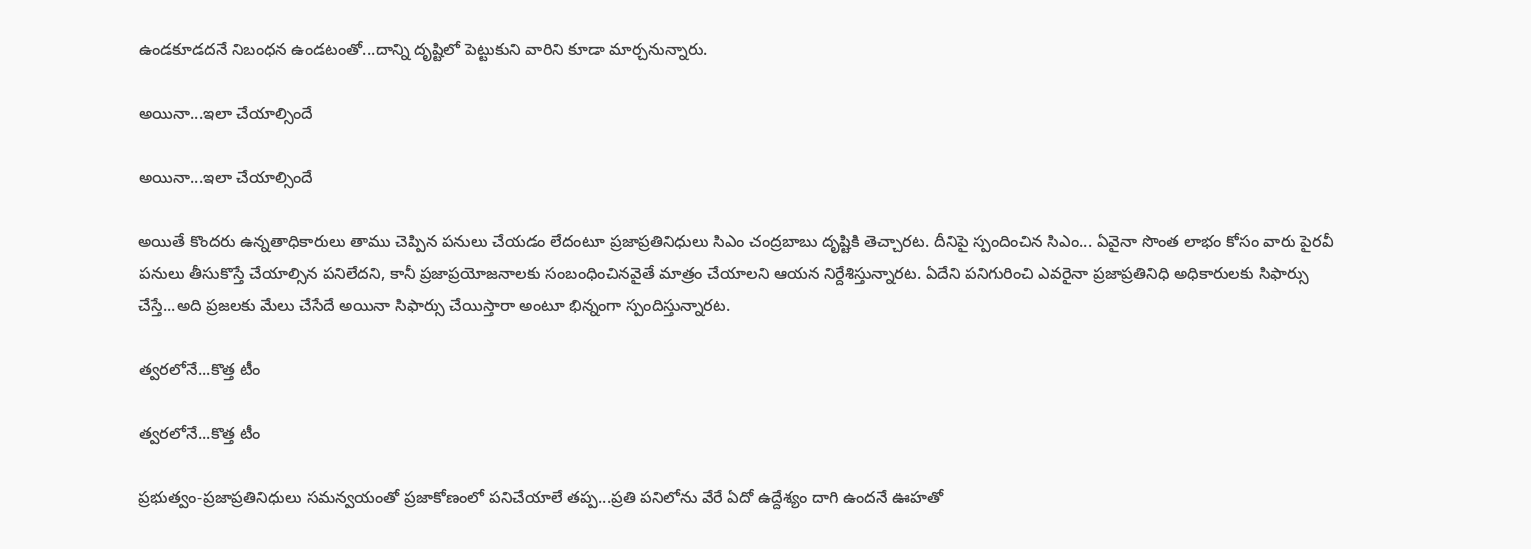ఉండకూడదనే నిబంధన ఉండటంతో...దాన్ని దృష్టిలో పెట్టుకుని వారిని కూడా మార్చనున్నారు.

అయినా...ఇలా చేయాల్సిందే

అయినా...ఇలా చేయాల్సిందే

అయితే కొందరు ఉన్నతాధికారులు తాము చెప్పిన పనులు చేయడం లేదంటూ ప్రజాప్రతినిధులు సిఎం చంద్రబాబు దృష్టికి తెచ్చారట. దీనిపై స్పందించిన సిఎం... ఏవైనా సొంత లాభం కోసం వారు పైరవీ పనులు తీసుకొస్తే చేయాల్సిన పనిలేదని, కానీ ప్రజాప్రయోజనాలకు సంబంధించినవైతే మాత్రం చేయాలని ఆయన నిర్దేశిస్తున్నారట. ఏదేని పనిగురించి ఎవరైనా ప్రజాప్రతినిధి అధికారులకు సిఫార్సు చేస్తే...అది ప్రజలకు మేలు చేసేదే అయినా సిఫార్సు చేయిస్తారా అంటూ భిన్నంగా స్పందిస్తున్నారట.

త్వరలోనే...కొత్త టీం

త్వరలోనే...కొత్త టీం

ప్రభుత్వం-ప్రజాప్రతినిధులు సమన్వయంతో ప్రజాకోణంలో పనిచేయాలే తప్ప...ప్రతి పనిలోను వేరే ఏదో ఉద్దేశ్యం దాగి ఉందనే ఊహతో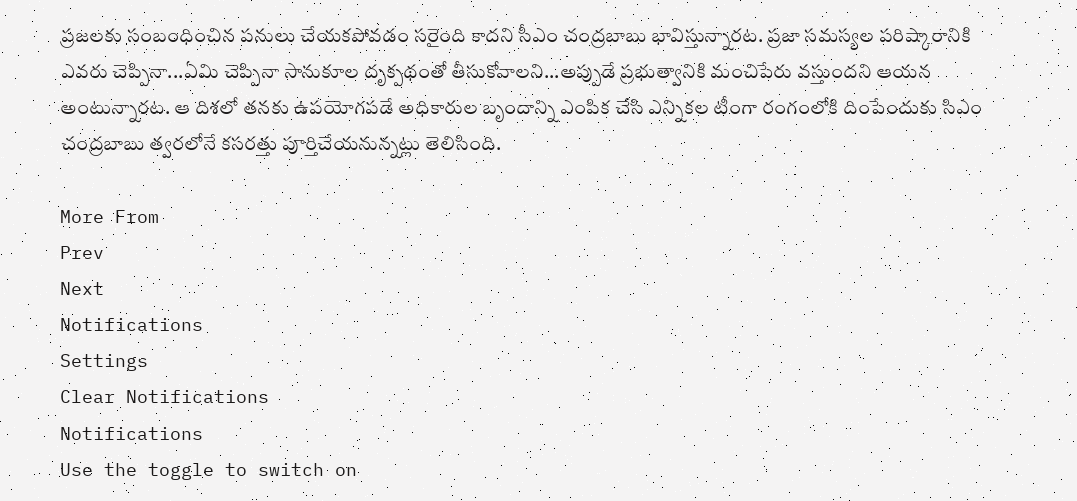ప్రజలకు సంబంధించిన పనులు చేయకపోవడం సరైంది కాదని సీఎం చంద్రబాబు భావిస్తున్నారట. ప్రజా సమస్యల పరిష్కారానికి ఎవరు చెప్పినా...ఏమి చెప్పినా సానుకూల దృక్పథంతో తీసుకోవాలని...అప్పుడే ప్రభుత్వానికి మంచిపేరు వస్తుందని ఆయన అంటున్నారట. ఆ దిశలో తనకు ఉపయోగపడే అధికారుల బృందాన్ని ఎంపిక చేసి ఎన్నికల టీంగా రంగంలోకి దింపేందుకు సిఎం చంద్రబాబు త్వరలోనే కసరత్తు పూర్తిచేయనున్నట్లు తెలిసింది.

More From
Prev
Next
Notifications
Settings
Clear Notifications
Notifications
Use the toggle to switch on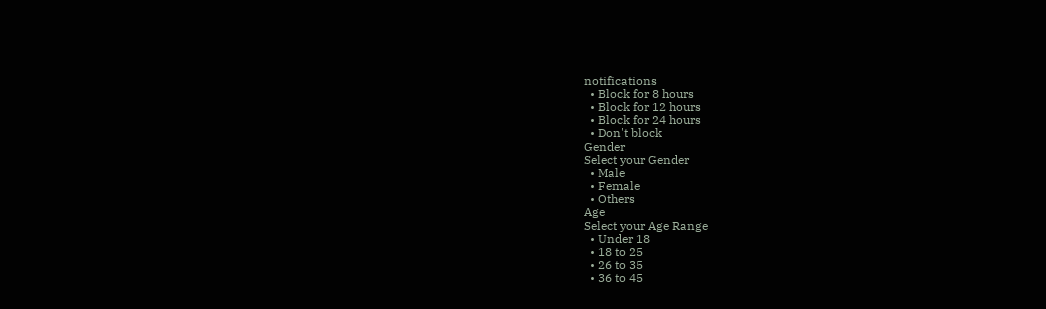notifications
  • Block for 8 hours
  • Block for 12 hours
  • Block for 24 hours
  • Don't block
Gender
Select your Gender
  • Male
  • Female
  • Others
Age
Select your Age Range
  • Under 18
  • 18 to 25
  • 26 to 35
  • 36 to 45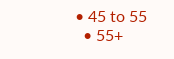• 45 to 55
  • 55+